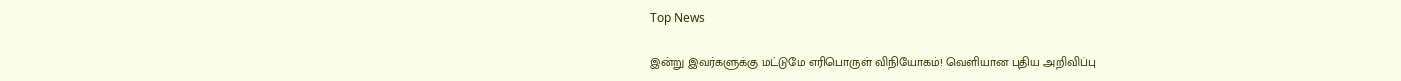Top News

இன்று இவர்களுக்கு மட்டுமே எரிபொருள் விநியோகம்! வெளியான புதிய அறிவிப்பு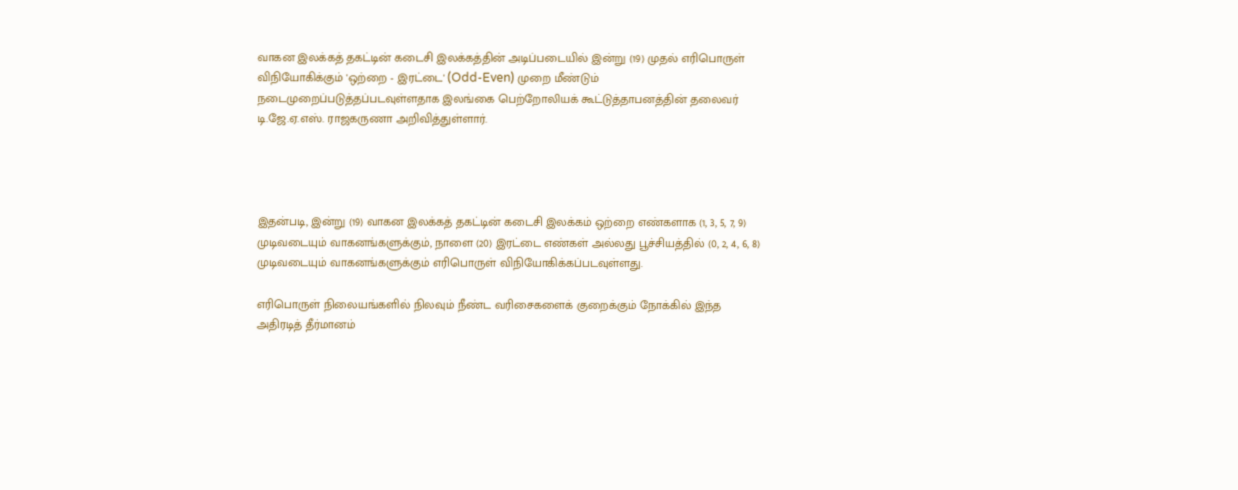வாகன இலக்கத் தகட்டின் கடைசி இலக்கத்தின் அடிப்படையில் இன்று (19) முதல் எரிபொருள் விநியோகிக்கும் 'ஒற்றை - இரட்டை' (Odd-Even) முறை மீண்டும் நடைமுறைப்படுத்தப்படவுள்ளதாக இலங்கை பெற்றோலியக் கூட்டுத்தாபனத்தின் தலைவர் டி.ஜே.ஏ.எஸ். ராஜகருணா அறிவித்துள்ளார்.




இதன்படி, இன்று (19) வாகன இலக்கத் தகட்டின் கடைசி இலக்கம் ஒற்றை எண்களாக (1, 3, 5, 7, 9) முடிவடையும் வாகனங்களுக்கும், நாளை (20) இரட்டை எண்கள் அல்லது பூச்சியத்தில் (0, 2, 4, 6, 8) முடிவடையும் வாகனங்களுக்கும் எரிபொருள் விநியோகிக்கப்படவுள்ளது.

எரிபொருள் நிலையங்களில் நிலவும் நீண்ட வரிசைகளைக் குறைக்கும் நோக்கில் இந்த அதிரடித் தீர்மானம்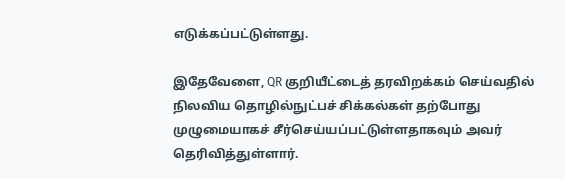எடுக்கப்பட்டுள்ளது.

இதேவேளை, QR குறியீட்டைத் தரவிறக்கம் செய்வதில் நிலவிய தொழில்நுட்பச் சிக்கல்கள் தற்போது முழுமையாகச் சீர்செய்யப்பட்டுள்ளதாகவும் அவர் தெரிவித்துள்ளார்.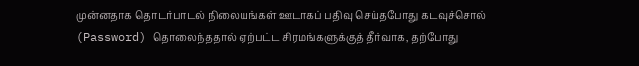முன்னதாக தொடர்பாடல் நிலையங்கள் ஊடாகப் பதிவு செய்தபோது கடவுச்சொல் (Password) தொலைந்ததால் ஏற்பட்ட சிரமங்களுக்குத் தீர்வாக, தற்போது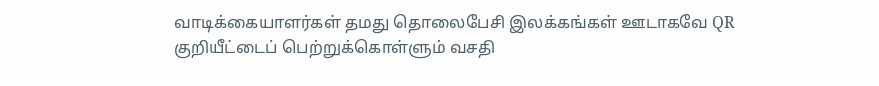வாடிக்கையாளர்கள் தமது தொலைபேசி இலக்கங்கள் ஊடாகவே QR குறியீட்டைப் பெற்றுக்கொள்ளும் வசதி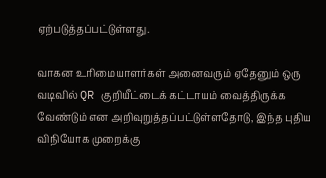ஏற்படுத்தப்பட்டுள்ளது.

வாகன உரிமையாளர்கள் அனைவரும் ஏதேனும் ஒரு வடிவில் QR குறியீட்டைக் கட்டாயம் வைத்திருக்க வேண்டும் என அறிவுறுத்தப்பட்டுள்ளதோடு, இந்த புதிய விநியோக முறைக்கு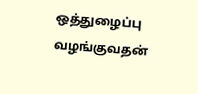ஒத்துழைப்பு வழங்குவதன்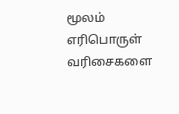மூலம் எரிபொருள் வரிசைகளை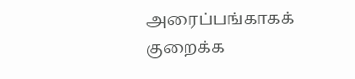அரைப்பங்காகக் குறைக்க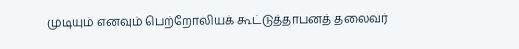முடியும் எனவும் பெற்றோலியக் கூட்டுத்தாபனத் தலைவர்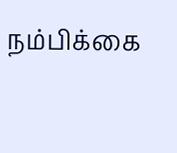நம்பிக்கை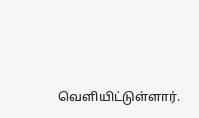வெளியிட்டுள்ளார்.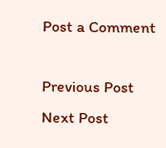Post a Comment

Previous Post Next Post